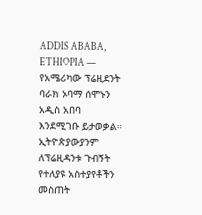ADDIS ABABA, ETHIOPIA —
የአሜሪካው ፕሬዚደንት ባራክ ኦባማ ሰሞኑን አዲስ አበባ እንደሚገቡ ይታወቃል።
ኢትዮጵያውያንም ለፕሬዚዳንቱ ጉብኝት የተለያዩ አስተያየቶችን መስጠት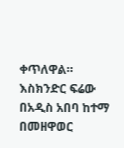ቀጥለዋል።
እስክንድር ፍሬው በአዲስ አበባ ከተማ በመዘዋወር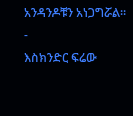አንዳንዶቹን አነጋግሯል።
-
እስክንድር ፍሬው